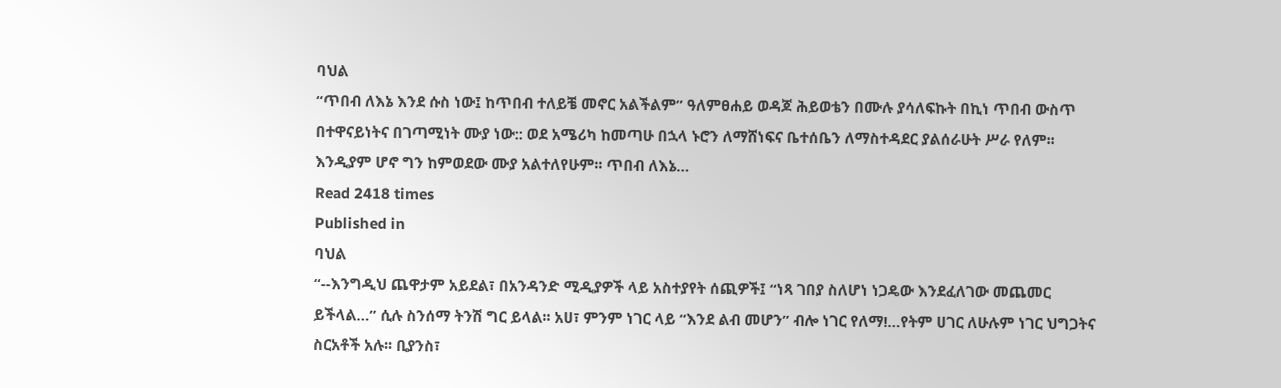ባህል
“ጥበብ ለእኔ እንደ ሱስ ነው፤ ከጥበብ ተለይቼ መኖር አልችልም” ዓለምፀሐይ ወዳጆ ሕይወቴን በሙሉ ያሳለፍኩት በኪነ ጥበብ ውስጥ በተዋናይነትና በገጣሚነት ሙያ ነው:: ወደ አሜሪካ ከመጣሁ በኋላ ኑሮን ለማሸነፍና ቤተሰቤን ለማስተዳደር ያልሰራሁት ሥራ የለም፡፡ እንዲያም ሆኖ ግን ከምወደው ሙያ አልተለየሁም፡፡ ጥበብ ለእኔ…
Read 2418 times
Published in
ባህል
“--እንግዲህ ጨዋታም አይደል፣ በአንዳንድ ሚዲያዎች ላይ አስተያየት ሰጪዎች፤ “ነጻ ገበያ ስለሆነ ነጋዴው እንደፈለገው መጨመር ይችላል…” ሲሉ ስንሰማ ትንሽ ግር ይላል፡፡ አሀ፣ ምንም ነገር ላይ “እንደ ልብ መሆን” ብሎ ነገር የለማ!…የትም ሀገር ለሁሉም ነገር ህግጋትና ስርአቶች አሉ፡፡ ቢያንስ፣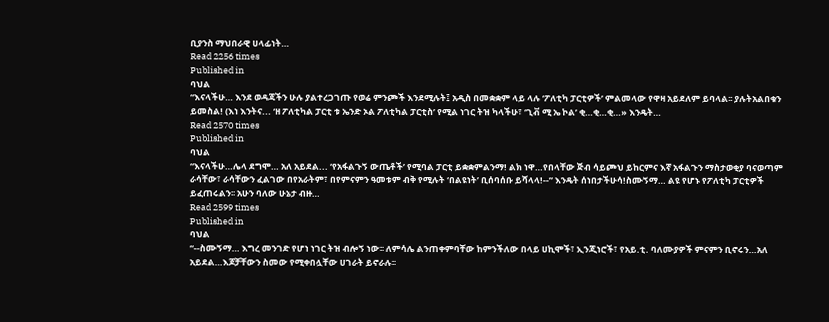ቢያንስ ማህበራዊ ሀላፊነት…
Read 2256 times
Published in
ባህል
“እናላችሁ… እንደ ወዳጃችን ሁሉ ያልተረጋገጡ የወሬ ምንጮች እንደሚሉት፤ አዲስ በመቋቋም ላይ ላሉ ‘ፖለቲካ ፓርቲዎች’ ምልመላው የዋዛ አይደለም ይባላል፡፡ ያሉትአልበቁን ይመስል! (እነ እንትና... ‘ዘ ፖለቲካል ፓርቲ ቱ ኤንድ ኦል ፖለቲካል ፓርቲስ’ የሚል ነገር ትዝ ካላችሁ፣ ‘ጊቭ ሚ ኤ ኮል’ ቂ…ቂ…ቂ…» እንዴት…
Read 2570 times
Published in
ባህል
“እናላችሁ…ሌላ ደግሞ… አለ አይደል... ‘የአፋልጉኝ ውጤቶች’ የሚባል ፓርቲ ይቋቋምልንማ! ልክ ነዋ…የበላቸው ጅብ ሳይጮህ ይከርምና እኛ አፋልጉን ማስታወቂያ ባናወጣም ራሳቸው፣ ራሳቸውን ፈልገው በየአራትም፣ በየምናምን ዓመቱም ብቅ የሚሉት ‘በልዩነት’ ቢሰባሰቡ ይሻላላ!--” እንዴት ሰነበታችሁሳ!ስሙኝማ… ልዩ የሆኑ የፖለቲካ ፓርቲዎች ይፈጠሩልን፡፡ አሁን ባለው ሁኔታ ብዙ…
Read 2599 times
Published in
ባህል
“--ስሙኝማ… እግረ መንገድ የሆነ ነገር ትዝ ብሎኝ ነው፡፡ ለምሳሌ ልንጠቀምባቸው ከምንችለው በላይ ሀኪሞች፣ ኢንጂነሮች፣ የአይ.ቲ. ባለሙያዎች ምናምን ቢኖሩን…አለ አይደል…እጆቻቸውን ስመው የሚቀበሏቸው ሀገራት ይኖራሉ፡፡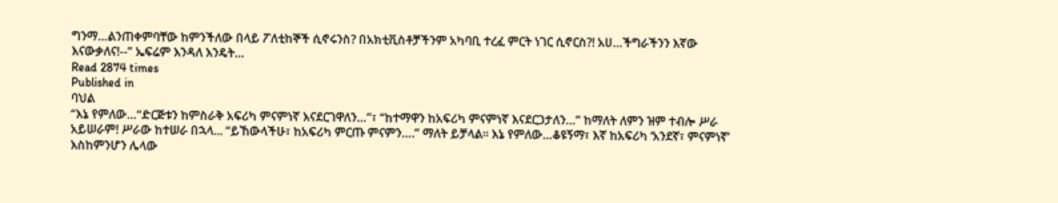ግንማ…ልንጠቀምባቸው ከምንችለው በላይ ፖለቲከኞች ሲኖሩንስ? በአክቲቪስቶቻችንም አካባቢ ተረፈ ምርት ነገር ሲኖርስ?! አሀ…ችግራችንን እኛው እናውቃለና!--” ኤፍሬም እንዳለ እንዴት…
Read 2874 times
Published in
ባህል
“እኔ የምለው…“ድርጅቱን ከምስራቅ አፍሪካ ምናምነኛ እናደርገዋለን…”፣ “ከተማዋን ከአፍሪካ ምናምነኛ እናደርጋታለን…” ከማለት ለምን ዝም ተብሎ ሥራ አይሠራም! ሥራው ከተሠራ በኋላ... “ይኸውላችሁ፣ ከአፍሪካ ምርጡ ምናምን….” ማለት ይቻላል፡፡ እኔ የምለው…ቆዩኝማ፣ እኛ ከአፍሪካ ‘አንደኛ፣ ምናምነኛ’ እስከምንሆን ሌላው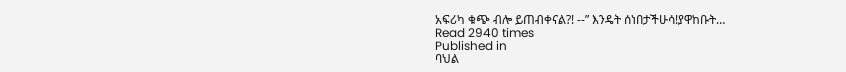አፍሪካ ቁጭ ብሎ ይጠብቀናል?! --” እንዴት ሰነበታችሁሳ!ያዋከቡት…
Read 2940 times
Published in
ባህል